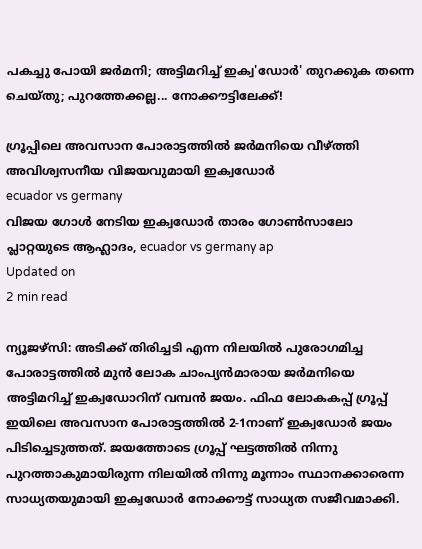പകച്ചു പോയി ജര്‍മനി; അട്ടിമറിച്ച് ഇക്വ'ഡോര്‍' തുറക്കുക തന്നെ ചെയ്തു; പുറത്തേക്കല്ല... നോക്കൗട്ടിലേക്ക്!

ഗ്രൂപ്പിലെ അവസാന പോരാട്ടത്തില്‍ ജര്‍മനിയെ വീഴ്ത്തി അവിശ്വസനീയ വിജയവുമായി ഇക്വഡോര്‍
ecuador vs germany
വിജയ ഗോൾ നേടിയ ഇക്വഡോർ താരം ഗോണ്‍സാലോ പ്ലാറ്റയുടെ ആഹ്ലാദം, ecuador vs germany ap
Updated on
2 min read

ന്യൂജഴ്‌സി: അടിക്ക് തിരിച്ചടി എന്ന നിലയില്‍ പുരോഗമിച്ച പോരാട്ടത്തില്‍ മുന്‍ ലോക ചാംപ്യന്‍മാരായ ജര്‍മനിയെ അട്ടിമറിച്ച് ഇക്വഡോറിന് വമ്പന്‍ ജയം. ഫിഫ ലോകകപ്പ് ഗ്രൂപ്പ് ഇയിലെ അവസാന പോരാട്ടത്തില്‍ 2-1നാണ് ഇക്വഡോര്‍ ജയം പിടിച്ചെടുത്തത്. ജയത്തോടെ ഗ്രൂപ്പ് ഘട്ടത്തില്‍ നിന്നു പുറത്താകുമായിരുന്ന നിലയില്‍ നിന്നു മൂന്നാം സ്ഥാനക്കാരെന്ന സാധ്യതയുമായി ഇക്വഡോർ നോക്കൗട്ട് സാധ്യത സജീവമാക്കി.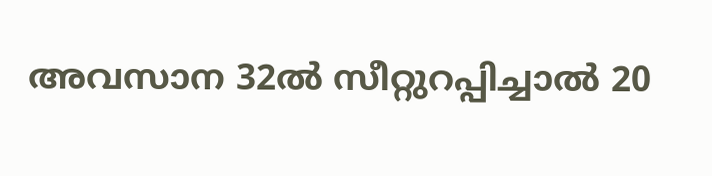അവസാന 32ൽ സീറ്റുറപ്പിച്ചാൽ 20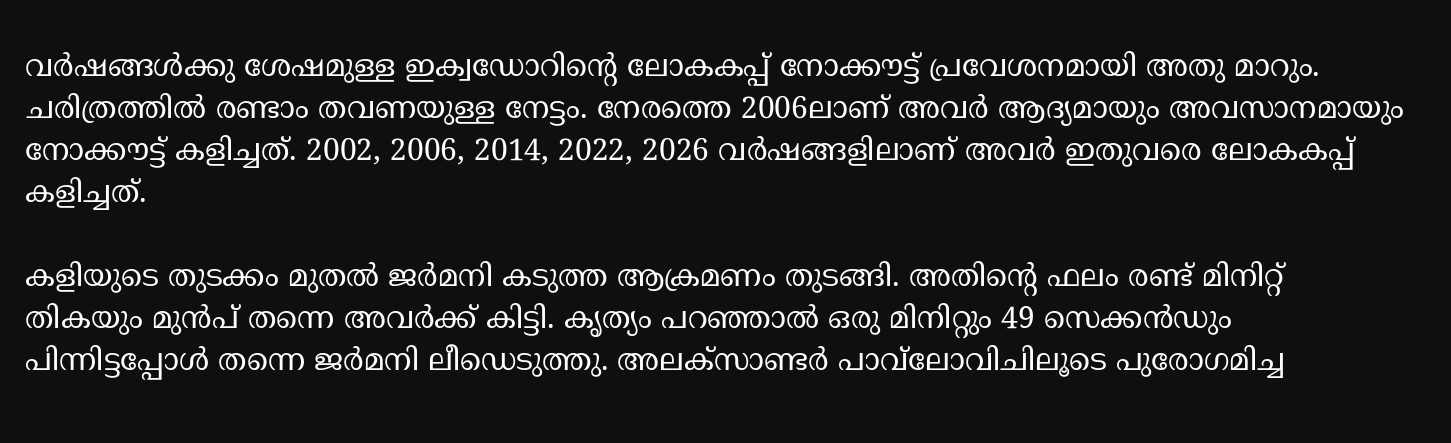വര്‍ഷങ്ങള്‍ക്കു ശേഷമുള്ള ഇക്വഡോറിന്റെ ലോകകപ്പ് നോക്കൗട്ട് പ്രവേശനമായി അതു മാറും. ചരിത്രത്തില്‍ രണ്ടാം തവണയുള്ള നേട്ടം. നേരത്തെ 2006ലാണ് അവര്‍ ആദ്യമായും അവസാനമായും നോക്കൗട്ട് കളിച്ചത്. 2002, 2006, 2014, 2022, 2026 വര്‍ഷങ്ങളിലാണ് അവര്‍ ഇതുവരെ ലോകകപ്പ് കളിച്ചത്.

കളിയുടെ തുടക്കം മുതല്‍ ജര്‍മനി കടുത്ത ആക്രമണം തുടങ്ങി. അതിന്റെ ഫലം രണ്ട് മിനിറ്റ് തികയും മുന്‍പ് തന്നെ അവര്‍ക്ക് കിട്ടി. കൃത്യം പറഞ്ഞാല്‍ ഒരു മിനിറ്റും 49 സെക്കന്‍ഡും പിന്നിട്ടപ്പോള്‍ തന്നെ ജര്‍മനി ലീഡെടുത്തു. അലക്‌സാണ്ടര്‍ പാവ്‌ലോവിചിലൂടെ പുരോഗമിച്ച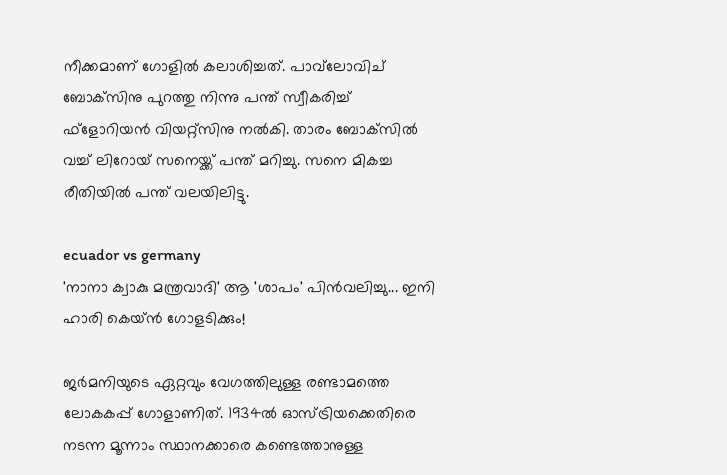നീക്കമാണ് ഗോളില്‍ കലാശിച്ചത്. പാവ്‌ലോവിച് ബോക്‌സിനു പുറത്തു നിന്നു പന്ത് സ്വീകരിച്ച് ഫ്‌ളോറിയന്‍ വിയറ്റ്‌സിനു നല്‍കി. താരം ബോക്‌സില്‍ വച്ച് ലിറോയ് സനെയ്ക്ക് പന്ത് മറിച്ചു. സനെ മികച്ച രീതിയില്‍ പന്ത് വലയിലിട്ടു.

ecuador vs germany
'നാനാ ക്വാകു മന്ത്രവാദി' ആ 'ശാപം' പിൻവലിച്ചു... ഇനി ഹാരി കെയ്ൻ ഗോളടിക്കും!

ജര്‍മനിയുടെ ഏറ്റവും വേഗത്തിലുള്ള രണ്ടാമത്തെ ലോകകപ്പ് ഗോളാണിത്. 1934ല്‍ ഓസ്ട്രിയക്കെതിരെ നടന്ന മൂന്നാം സ്ഥാനക്കാരെ കണ്ടെത്താനുള്ള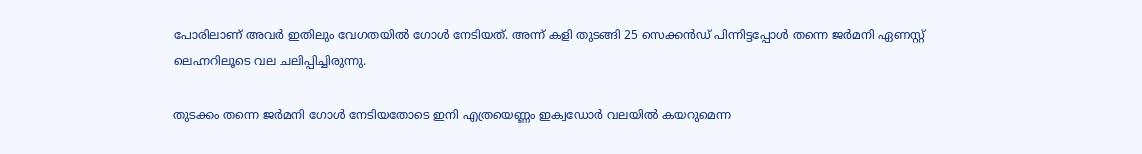പോരിലാണ് അവര്‍ ഇതിലും വേഗതയില്‍ ഗോള്‍ നേടിയത്. അന്ന് കളി തുടങ്ങി 25 സെക്കന്‍ഡ് പിന്നിട്ടപ്പോള്‍ തന്നെ ജര്‍മനി ഏണസ്റ്റ് ലെഹ്നറിലൂടെ വല ചലിപ്പിച്ചിരുന്നു.

തുടക്കം തന്നെ ജര്‍മനി ഗോള്‍ നേടിയതോടെ ഇനി എത്രയെണ്ണം ഇക്വഡോര്‍ വലയില്‍ കയറുമെന്ന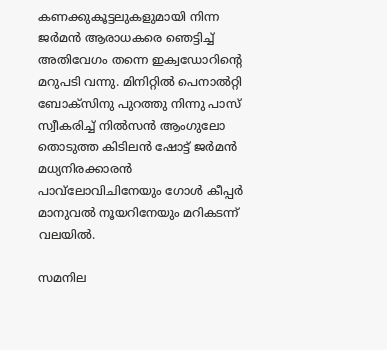കണക്കുകൂട്ടലുകളുമായി നിന്ന ജര്‍മന്‍ ആരാധകരെ ഞെട്ടിച്ച് അതിവേഗം തന്നെ ഇക്വഡോറിന്റെ മറുപടി വന്നു. മിനിറ്റില്‍ പെനാല്‍റ്റി ബോക്‌സിനു പുറത്തു നിന്നു പാസ് സ്വീകരിച്ച് നില്‍സന്‍ ആംഗുലോ തൊടുത്ത കിടിലന്‍ ഷോട്ട് ജര്‍മന്‍ മധ്യനിരക്കാരന്‍ പാവ്‌ലോവിചിനേയും ഗോള്‍ കീപ്പര്‍ മാനുവല്‍ നൂയറിനേയും മറികടന്ന് വലയില്‍.

സമനില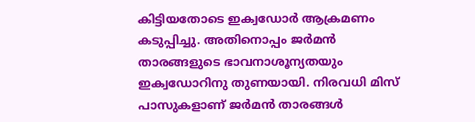കിട്ടിയതോടെ ഇക്വഡോര്‍ ആക്രമണം കടുപ്പിച്ചു. അതിനൊപ്പം ജര്‍മന്‍ താരങ്ങളുടെ ഭാവനാശൂന്യതയും ഇക്വഡോറിനു തുണയായി. നിരവധി മിസ് പാസുകളാണ് ജര്‍മന്‍ താരങ്ങള്‍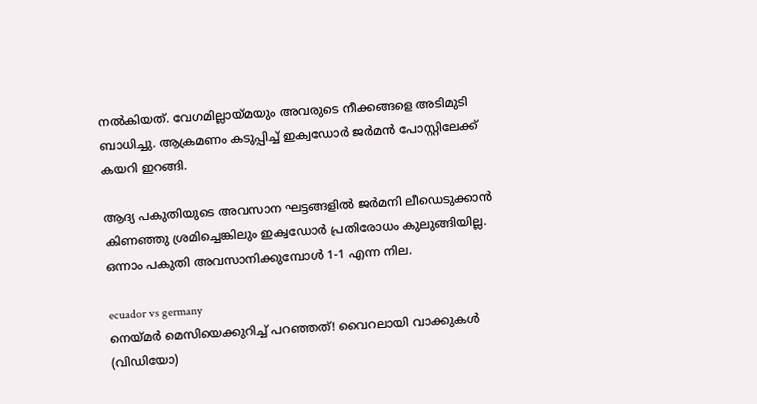നല്‍കിയത്. വേഗമില്ലായ്മയും അവരുടെ നീക്കങ്ങളെ അടിമുടി ബാധിച്ചു. ആക്രമണം കടുപ്പിച്ച് ഇക്വഡോര്‍ ജര്‍മന്‍ പോസ്റ്റിലേക്ക് കയറി ഇറങ്ങി.

ആദ്യ പകുതിയുടെ അവസാന ഘട്ടങ്ങളില്‍ ജര്‍മനി ലീഡെടുക്കാന്‍ കിണഞ്ഞു ശ്രമിച്ചെങ്കിലും ഇക്വഡോര്‍ പ്രതിരോധം കുലുങ്ങിയില്ല. ഒന്നാം പകുതി അവസാനിക്കുമ്പോള്‍ 1-1 എന്ന നില.

ecuador vs germany
നെയ്മർ മെസിയെക്കുറിച്ച് പറഞ്ഞത്! വൈറലായി വാക്കുകൾ (വിഡിയോ)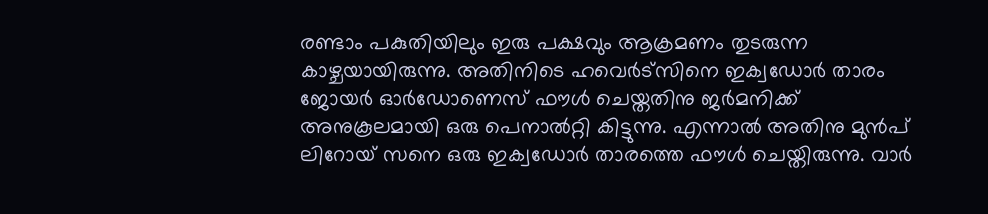രണ്ടാം പകുതിയിലും ഇരു പക്ഷവും ആക്രമണം തുടരുന്ന കാഴ്ചയായിരുന്നു. അതിനിടെ ഹവെര്‍ട്‌സിനെ ഇക്വഡോര്‍ താരം ജോയര്‍ ഓര്‍ഡോണെസ് ഫൗള്‍ ചെയ്തതിനു ജര്‍മനിക്ക് അനുകൂലമായി ഒരു പെനാല്‍റ്റി കിട്ടുന്നു. എന്നാല്‍ അതിനു മുന്‍പ് ലിറോയ് സനെ ഒരു ഇക്വഡോര്‍ താരത്തെ ഫൗള്‍ ചെയ്തിരുന്നു. വാര്‍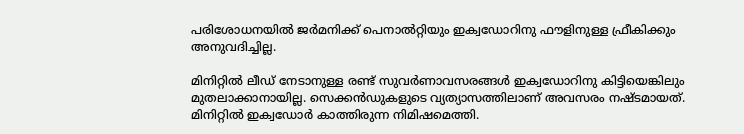പരിശോധനയില്‍ ജര്‍മനിക്ക് പെനാല്‍റ്റിയും ഇക്വഡോറിനു ഫൗളിനുള്ള ഫ്രീകിക്കും അനുവദിച്ചില്ല.

മിനിറ്റില്‍ ലീഡ് നേടാനുള്ള രണ്ട് സുവര്‍ണാവസരങ്ങള്‍ ഇക്വഡോറിനു കിട്ടിയെങ്കിലും മുതലാക്കാനായില്ല. സെക്കന്‍ഡുകളുടെ വ്യത്യാസത്തിലാണ് അവസരം നഷ്ടമായത്. മിനിറ്റില്‍ ഇക്വഡോര്‍ കാത്തിരുന്ന നിമിഷമെത്തി.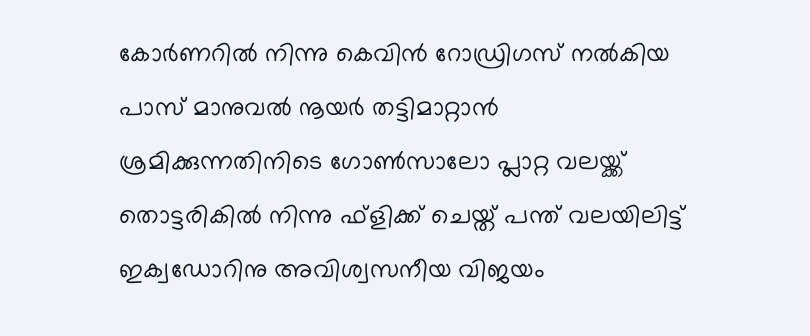കോര്‍ണറില്‍ നിന്നു കെവിന്‍ റോഡ്രിഗസ് നല്‍കിയ പാസ് മാനുവല്‍ നൂയര്‍ തട്ടിമാറ്റാന്‍ ശ്രമിക്കുന്നതിനിടെ ഗോണ്‍സാലോ പ്ലാറ്റ വലയ്ക്ക് തൊട്ടരികില്‍ നിന്നു ഫ്‌ളിക്ക് ചെയ്ത് പന്ത് വലയിലിട്ട് ഇക്വഡോറിനു അവിശ്വസനീയ വിജയം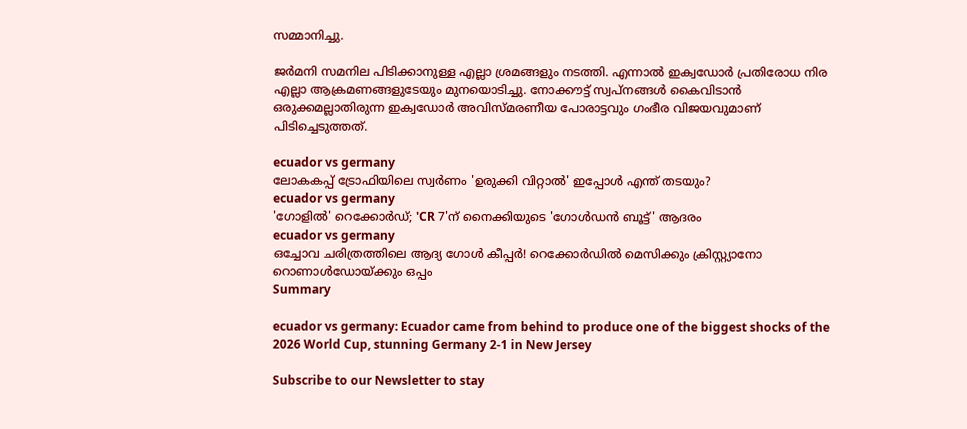സമ്മാനിച്ചു.

ജര്‍മനി സമനില പിടിക്കാനുള്ള എല്ലാ ശ്രമങ്ങളും നടത്തി. എന്നാല്‍ ഇക്വഡോര്‍ പ്രതിരോധ നിര എല്ലാ ആക്രമണങ്ങളുടേയും മുനയൊടിച്ചു. നോക്കൗട്ട് സ്വപ്‌നങ്ങള്‍ കൈവിടാന്‍ ഒരുക്കമല്ലാതിരുന്ന ഇക്വഡോര്‍ അവിസ്മരണീയ പോരാട്ടവും ഗംഭീര വിജയവുമാണ് പിടിച്ചെടുത്തത്.

ecuador vs germany
ലോകകപ്പ് ട്രോഫിയിലെ സ്വർണം 'ഉരുക്കി വിറ്റാൽ' ഇപ്പോൾ എന്ത് തടയും?
ecuador vs germany
'ഗോളിൽ' റെക്കോർഡ്; 'CR 7'ന് നൈക്കിയുടെ 'ഗോൾഡൻ ബൂട്ട്' ആദരം
ecuador vs germany
ഒച്ചോവ ചരിത്രത്തിലെ ആദ്യ ഗോൾ കീപ്പർ! റെക്കോർ‍ഡിൽ മെസിക്കും ക്രിസ്റ്റ്യാനോ റൊണാൾ‍ഡ‍ോയ്ക്കും ഒപ്പം
Summary

ecuador vs germany: Ecuador came from behind to produce one of the biggest shocks of the 2026 World Cup, stunning Germany 2-1 in New Jersey

Subscribe to our Newsletter to stay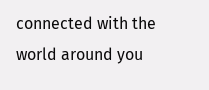connected with the world around you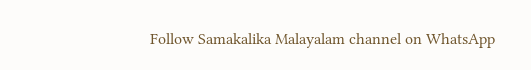Follow Samakalika Malayalam channel on WhatsApp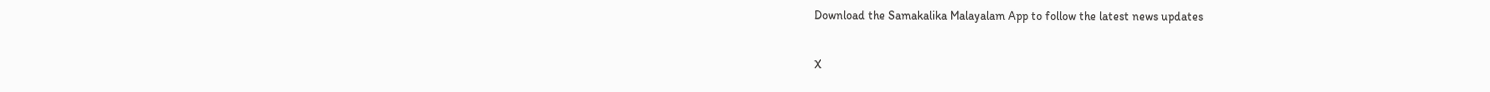Download the Samakalika Malayalam App to follow the latest news updates

X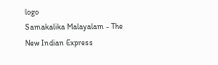logo
Samakalika Malayalam - The New Indian Express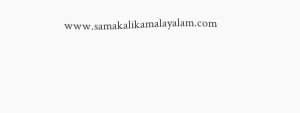www.samakalikamalayalam.com